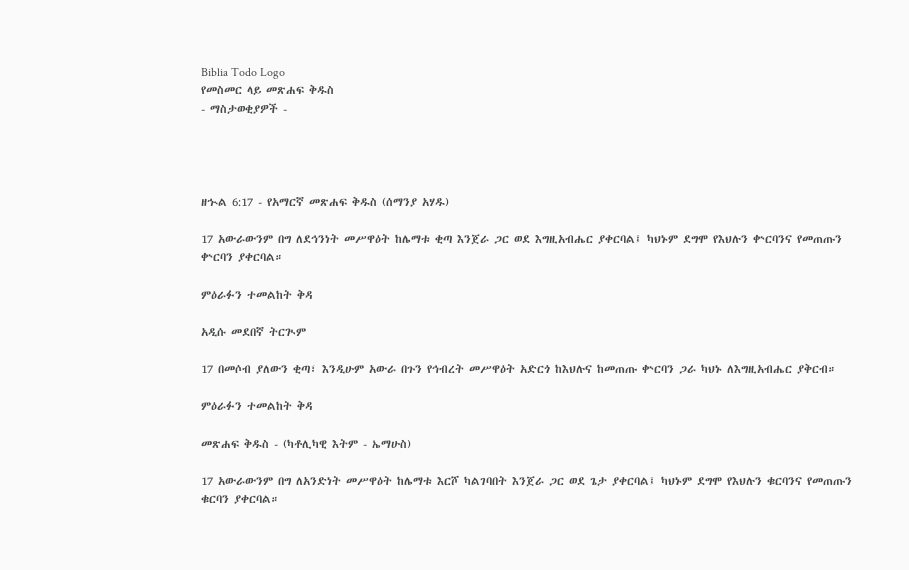Biblia Todo Logo
የመስመር ላይ መጽሐፍ ቅዱስ
- ማስታወቂያዎች -




ዘኍል 6:17 - የአማርኛ መጽሐፍ ቅዱስ (ሰማንያ አሃዱ)

17 አውራውንም በግ ለደኅንነት መሥዋዕት ከሌማቱ ቂጣ እንጀራ ጋር ወደ እግዚአብሔር ያቀርባል፤ ካህኑም ደግሞ የእህሉን ቍርባንና የመጠጡን ቍርባን ያቀርባል።

ምዕራፉን ተመልከት ቅዳ

አዲሱ መደበኛ ትርጒም

17 በመሶብ ያለውን ቂጣ፣ እንዲሁም አውራ በጉን የኅብረት መሥዋዕት አድርጎ ከእህሉና ከመጠጡ ቍርባን ጋራ ካህኑ ለእግዚአብሔር ያቅርብ።

ምዕራፉን ተመልከት ቅዳ

መጽሐፍ ቅዱስ - (ካቶሊካዊ እትም - ኤማሁስ)

17 አውራውንም በግ ለአንድነት መሥዋዕት ከሌማቱ እርሾ ካልገባበት እንጀራ ጋር ወደ ጌታ ያቀርባል፤ ካህኑም ደግሞ የእህሉን ቁርባንና የመጠጡን ቁርባን ያቀርባል።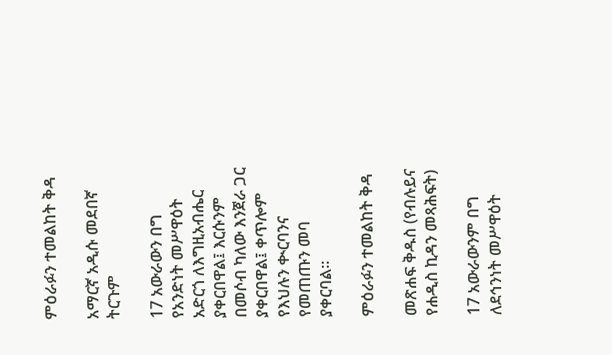ምዕራፉን ተመልከት ቅዳ

አማርኛ አዲሱ መደበኛ ትርጉም

17 አውራውን በግ የአንድነት መሥዋዕት አድርጎ ለእግዚአብሔር ያቀርበዋል፤ እርሱንም በመሶብ ካለው እንጀራ ጋር ያቀርበዋል፤ ቀጥሎም የእህሉን ቊርባንና የመጠጡን መባ ያቀርባል።

ምዕራፉን ተመልከት ቅዳ

መጽሐፍ ቅዱስ (የብሉይና የሐዲስ ኪዳን መጻሕፍት)

17 አውራውንም በግ ለደኅንነት መሥዋዕት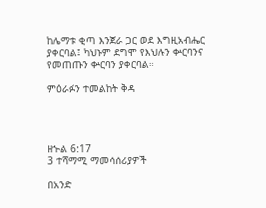ከሌማቱ ቂጣ እንጀራ ጋር ወደ እግዚአብሔር ያቀርባል፤ ካህኑም ደግሞ የእህሉን ቍርባንና የመጠጡን ቍርባን ያቀርባል።

ምዕራፉን ተመልከት ቅዳ




ዘኍል 6:17
3 ተሻማሚ ማመሳሰሪያዎች

በአንድ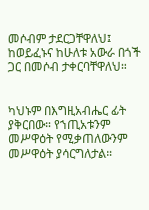መሶብም ታደርጋቸዋለህ፤ ከወይፈኑና ከሁለቱ አውራ በጎች ጋር በመሶብ ታቀርባቸዋለህ።


ካህኑም በእግዚአብሔር ፊት ያቅርበው። የኀጢአቱንም መሥዋዕት የሚቃጠለውንም መሥዋዕት ያሳርግለታል።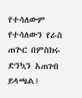የተሳለውም የተሳለውን የራስ ጠጕር በምስክሩ ድንኳን አጠገብ ይላጫል፤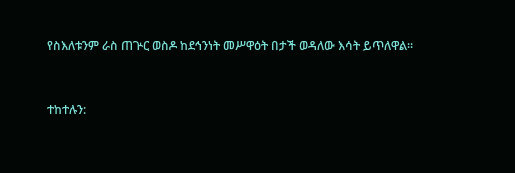የስእለቱንም ራስ ጠጕር ወስዶ ከደኅንነት መሥዋዕት በታች ወዳለው እሳት ይጥለዋል።


ተከተሉን: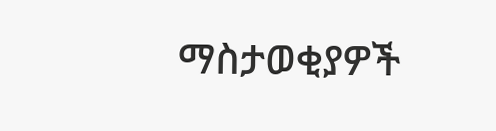ማስታወቂያዎች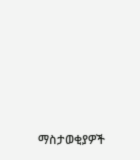ማስታወቂያዎች